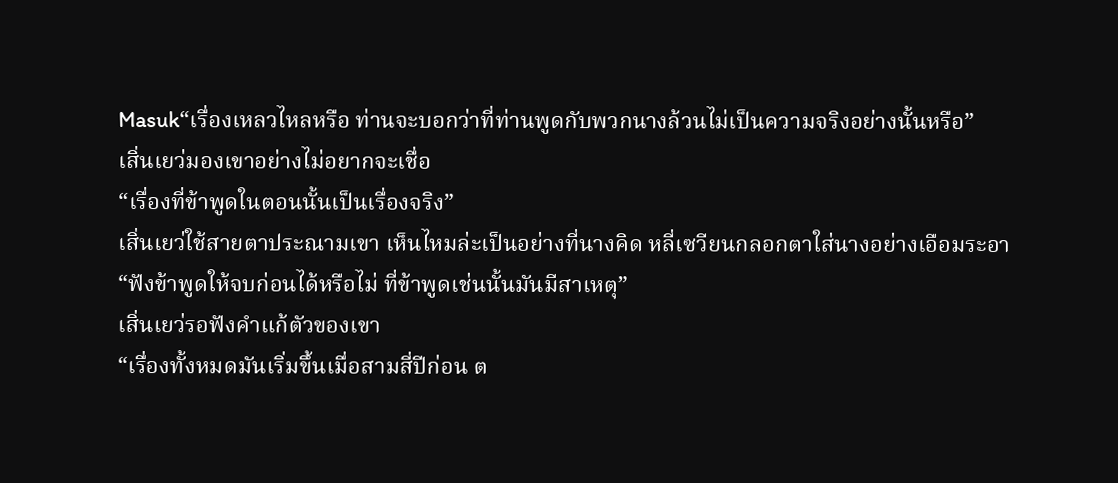Masuk“เรื่องเหลวไหลหรือ ท่านจะบอกว่าที่ท่านพูดกับพวกนางล้วนไม่เป็นความจริงอย่างนั้นหรือ”
เสิ่นเยว่มองเขาอย่างไม่อยากจะเชื่อ
“เรื่องที่ข้าพูดในตอนนั้นเป็นเรื่องจริง”
เสิ่นเยว่ใช้สายตาประณามเขา เห็นไหมล่ะเป็นอย่างที่นางคิด หลี่เซวียนกลอกตาใส่นางอย่างเอือมระอา
“ฟังข้าพูดให้จบก่อนได้หรือไม่ ที่ข้าพูดเช่นนั้นมันมีสาเหตุ”
เสิ่นเยว่รอฟังคำแก้ตัวของเขา
“เรื่องทั้งหมดมันเริ่มขึ้นเมื่อสามสี่ปีก่อน ต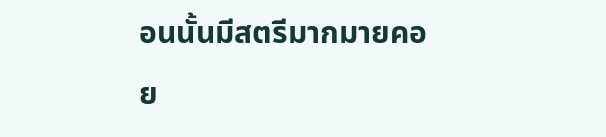อนนั้นมีสตรีมากมายคอย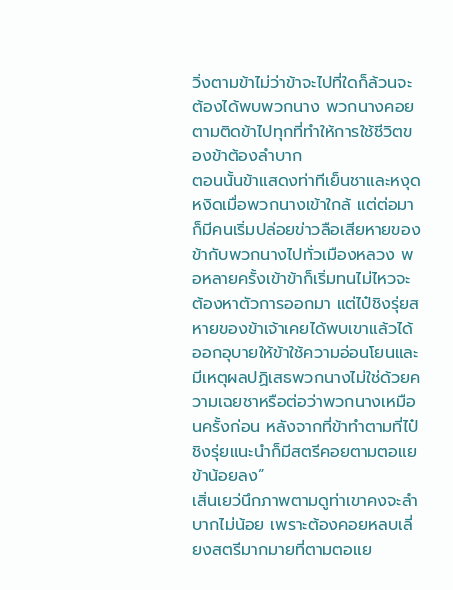วิ่งตามข้าไม่ว่าข้าจะไปที่ใดก็ล้วนจะต้องได้พบพวกนาง พวกนางคอยตามติดข้าไปทุกที่ทำให้การใช้ชีวิตของข้าต้องลำบาก
ตอนนั้นข้าแสดงท่าทีเย็นชาและหงุดหงิดเมื่อพวกนางเข้าใกล้ แต่ต่อมาก็มีคนเริ่มปล่อยข่าวลือเสียหายของข้ากับพวกนางไปทั่วเมืองหลวง พอหลายครั้งเข้าข้าก็เริ่มทนไม่ไหวจะต้องหาตัวการออกมา แต่ไป๋ชิงรุ่ยสหายของข้าเจ้าเคยได้พบเขาแล้วได้ออกอุบายให้ข้าใช้ความอ่อนโยนและมีเหตุผลปฏิเสธพวกนางไม่ใช่ด้วยความเฉยชาหรือต่อว่าพวกนางเหมือนครั้งก่อน หลังจากที่ข้าทำตามที่ไป๋ชิงรุ่ยแนะนำก็มีสตรีคอยตามตอแยข้าน้อยลง”
เสิ่นเยว่นึกภาพตามดูท่าเขาคงจะลำบากไม่น้อย เพราะต้องคอยหลบเลี่ยงสตรีมากมายที่ตามตอแย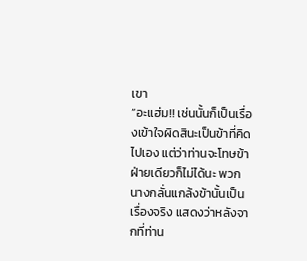เขา
“อะแฮ่ม!! เช่นนั้นก็เป็นเรื่องเข้าใจผิดสินะเป็นข้าที่คิดไปเอง แต่ว่าท่านจะโทษข้าฝ่ายเดียวก็ไม่ได้นะ พวกนางกลั่นแกล้งข้านั้นเป็นเรื่องจริง แสดงว่าหลังจากที่ท่าน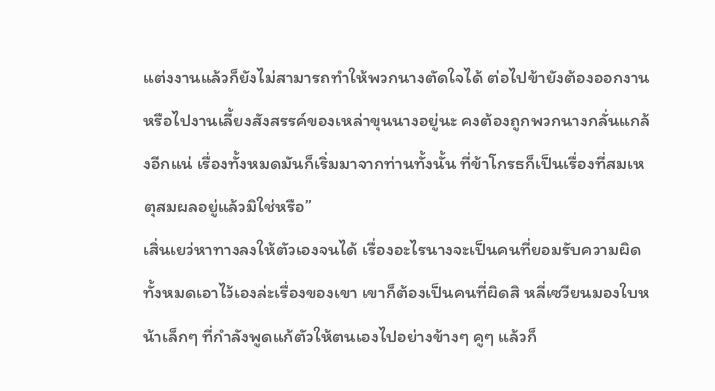แต่งงานแล้วก็ยังไม่สามารถทำให้พวกนางตัดใจได้ ต่อไปข้ายังต้องออกงาน หรือไปงานเลี้ยงสังสรรค์ของเหล่าขุนนางอยู่นะ คงต้องถูกพวกนางกลั่นแกล้งอีกแน่ เรื่องทั้งหมดมันก็เริ่มมาจากท่านทั้งนั้น ที่ข้าโกรธก็เป็นเรื่องที่สมเหตุสมผลอยู่แล้วมิใช่หรือ”
เสิ่นเยว่หาทางลงให้ตัวเองจนได้ เรื่องอะไรนางจะเป็นคนที่ยอมรับความผิดทั้งหมดเอาไว้เองล่ะเรื่องของเขา เขาก็ต้องเป็นคนที่ผิดสิ หลี่เซวียนมองใบหน้าเล็กๆ ที่กำลังพูดแก้ตัวให้ตนเองไปอย่างข้างๆ คูๆ แล้วก็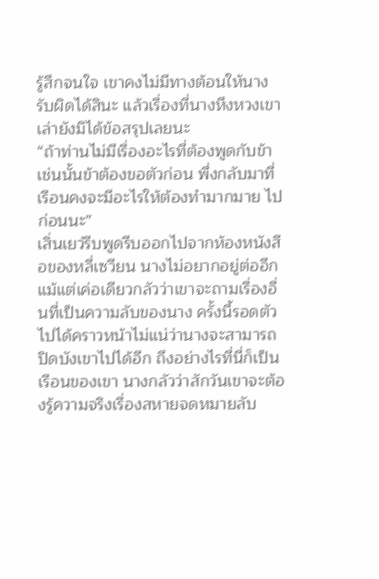รู้สึกจนใจ เขาคงไม่มีทางต้อนให้นางรับผิดได้สินะ แล้วเรื่องที่นางหึงหวงเขาเล่ายังมิได้ข้อสรุปเลยนะ
“ถ้าท่านไม่มีเรื่องอะไรที่ต้องพูดกับข้า เช่นนั้นข้าต้องขอตัวก่อน พึ่งกลับมาที่เรือนคงจะมีอะไรให้ต้องทำมากมาย ไปก่อนนะ”
เสิ่นเยว่รีบพูดรีบออกไปจากห้องหนังสือของหลี่เซวียน นางไม่อยากอยู่ต่ออีกแม้แต่เค่อเดียวกลัวว่าเขาจะถามเรื่องอื่นที่เป็นความลับของนาง ครั้งนี้รอดตัวไปได้คราวหน้าไม่แน่ว่านางจะสามารถปิดบังเขาไปได้อีก ถึงอย่างไรที่นี่ก็เป็นเรือนของเขา นางกลัวว่าสักวันเขาจะต้องรู้ความจริงเรื่องสหายจดหมายลับ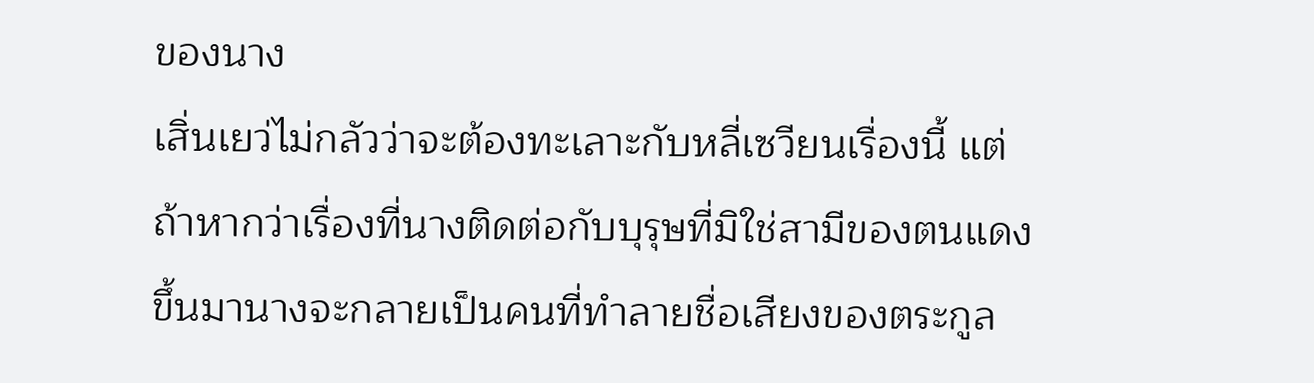ของนาง
เสิ่นเยว่ไม่กลัวว่าจะต้องทะเลาะกับหลี่เซวียนเรื่องนี้ แต่ถ้าหากว่าเรื่องที่นางติดต่อกับบุรุษที่มิใช่สามีของตนแดงขึ้นมานางจะกลายเป็นคนที่ทำลายชื่อเสียงของตระกูล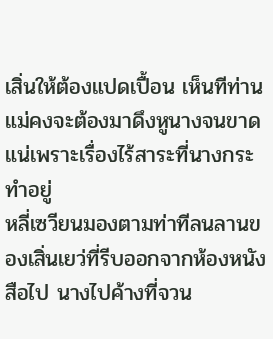เสิ่นให้ต้องแปดเปื้อน เห็นทีท่านแม่คงจะต้องมาดึงหูนางจนขาดแน่เพราะเรื่องไร้สาระที่นางกระทำอยู่
หลี่เซวียนมองตามท่าทีลนลานของเสิ่นเยว่ที่รีบออกจากห้องหนังสือไป นางไปค้างที่จวน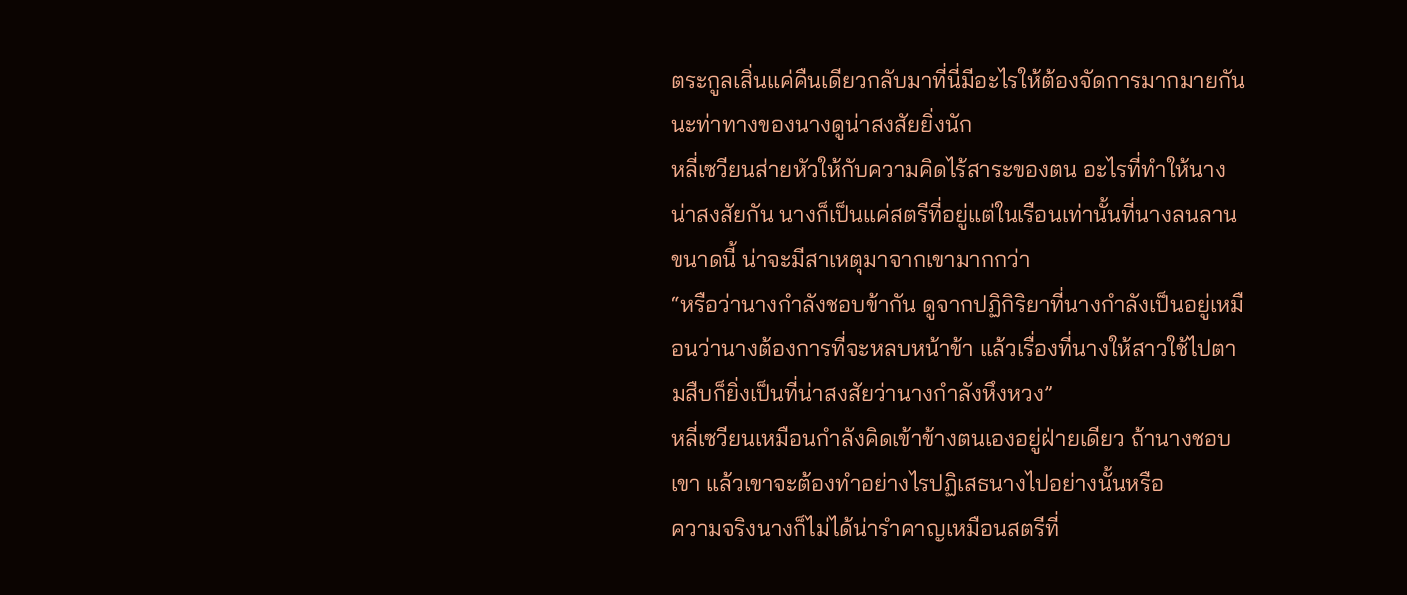ตระกูลเสิ่นแค่คืนเดียวกลับมาที่นี่มีอะไรให้ต้องจัดการมากมายกันนะท่าทางของนางดูน่าสงสัยยิ่งนัก
หลี่เซวียนส่ายหัวให้กับความคิดไร้สาระของตน อะไรที่ทำให้นางน่าสงสัยกัน นางก็เป็นแค่สตรีที่อยู่แต่ในเรือนเท่านั้นที่นางลนลานขนาดนี้ น่าจะมีสาเหตุมาจากเขามากกว่า
“หรือว่านางกำลังชอบข้ากัน ดูจากปฏิกิริยาที่นางกำลังเป็นอยู่เหมือนว่านางต้องการที่จะหลบหน้าข้า แล้วเรื่องที่นางให้สาวใช้ไปตามสืบก็ยิ่งเป็นที่น่าสงสัยว่านางกำลังหึงหวง”
หลี่เซวียนเหมือนกำลังคิดเข้าข้างตนเองอยู่ฝ่ายเดียว ถ้านางชอบเขา แล้วเขาจะต้องทำอย่างไรปฏิเสธนางไปอย่างนั้นหรือ
ความจริงนางก็ไม่ได้น่ารำคาญเหมือนสตรีที่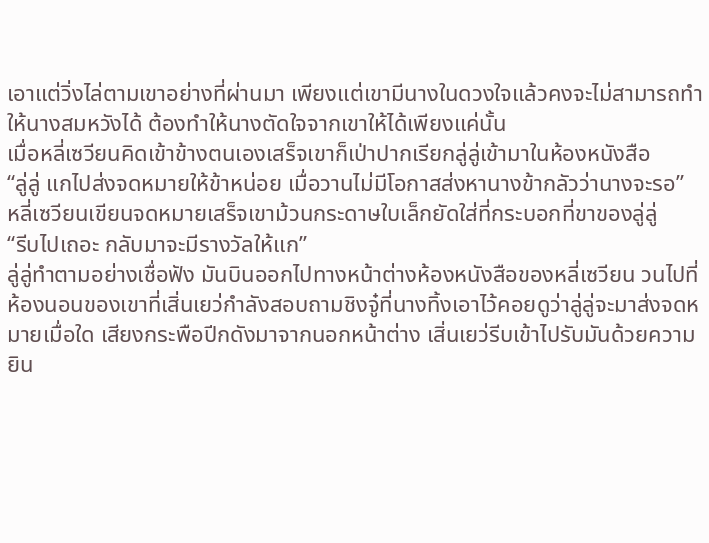เอาแต่วิ่งไล่ตามเขาอย่างที่ผ่านมา เพียงแต่เขามีนางในดวงใจแล้วคงจะไม่สามารถทำให้นางสมหวังได้ ต้องทำให้นางตัดใจจากเขาให้ได้เพียงแค่นั้น
เมื่อหลี่เซวียนคิดเข้าข้างตนเองเสร็จเขาก็เป่าปากเรียกลู่ลู่เข้ามาในห้องหนังสือ
“ลู่ลู่ แกไปส่งจดหมายให้ข้าหน่อย เมื่อวานไม่มีโอกาสส่งหานางข้ากลัวว่านางจะรอ”
หลี่เซวียนเขียนจดหมายเสร็จเขาม้วนกระดาษใบเล็กยัดใส่ที่กระบอกที่ขาของลู่ลู่
“รีบไปเถอะ กลับมาจะมีรางวัลให้แก”
ลู่ลู่ทำตามอย่างเชื่อฟัง มันบินออกไปทางหน้าต่างห้องหนังสือของหลี่เซวียน วนไปที่ห้องนอนของเขาที่เสิ่นเยว่กำลังสอบถามชิงจู๋ที่นางทิ้งเอาไว้คอยดูว่าลู่ลู่จะมาส่งจดหมายเมื่อใด เสียงกระพือปีกดังมาจากนอกหน้าต่าง เสิ่นเยว่รีบเข้าไปรับมันด้วยความยิน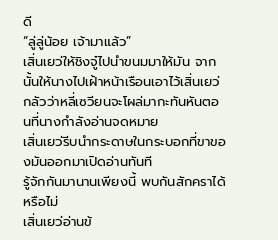ดี
“ลู่ลู่น้อย เจ้ามาแล้ว”
เสิ่นเยว่ให้ชิงจู๋ไปนำขนมมาให้มัน จากนั้นให้นางไปเฝ้าหน้าเรือนเอาไว้เสิ่นเยว่กลัวว่าหลี่เซวียนจะโผล่มากะทันหันตอนที่นางกำลังอ่านจดหมาย
เสิ่นเยว่รีบนำกระดาษในกระบอกที่ขาของมันออกมาเปิดอ่านทันที
รู้จักกันมานานเพียงนี้ พบกันสักคราได้หรือไม่
เสิ่นเยว่อ่านข้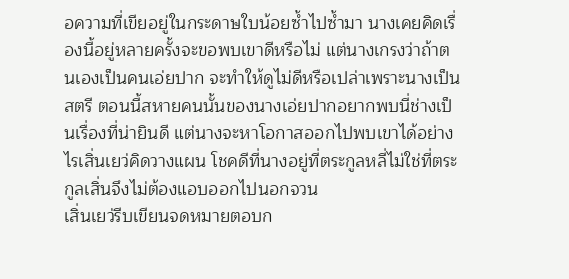อความที่เขียอยู่ในกระดาษใบน้อยซ้ำไปซ้ำมา นางเคยคิดเรื่องนี้อยู่หลายครั้งจะขอพบเขาดีหรือไม่ แต่นางเกรงว่าถ้าตนเองเป็นคนเอ่ยปาก จะทำให้ดูไม่ดีหรือเปล่าเพราะนางเป็นสตรี ตอนนี้สหายคนนั้นของนางเอ่ยปากอยากพบนี่ช่างเป็นเรื่องที่น่ายินดี แต่นางจะหาโอกาสออกไปพบเขาได้อย่างไรเสิ่นเยว่คิดวางแผน โชคดีที่นางอยู่ที่ตระกูลหลี่ไม่ใช่ที่ตระกูลเสิ่นจึงไม่ต้องแอบออกไปนอกจวน
เสิ่นเยว่รีบเขียนจดหมายตอบก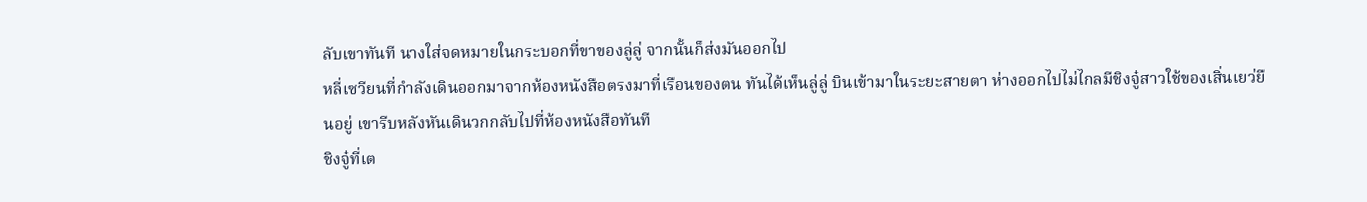ลับเขาทันที นางใส่จดหมายในกระบอกที่ขาของลู่ลู่ จากนั้นก็ส่งมันออกไป
หลี่เซวียนที่กำลังเดินออกมาจากห้องหนังสือตรงมาที่เรือนของตน ทันได้เห็นลู่ลู่ บินเข้ามาในระยะสายตา ห่างออกไปไม่ไกลมีชิงจู๋สาวใช้ของเสิ่นเยว่ยืนอยู่ เขารีบหลังหันเดินวกกลับไปที่ห้องหนังสือทันที
ชิงจู๋ที่เต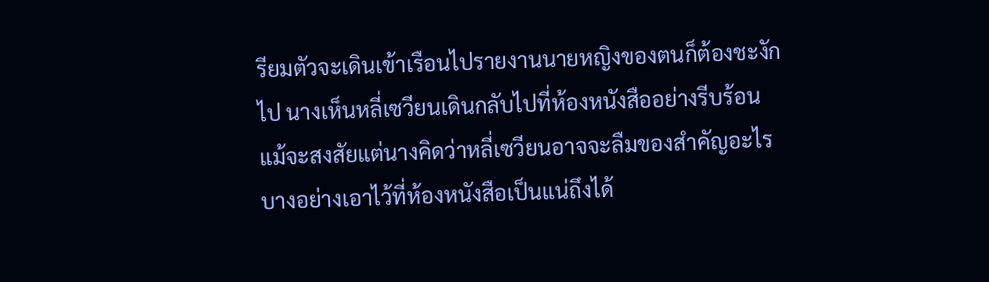รียมตัวจะเดินเข้าเรือนไปรายงานนายหญิงของตนก็ต้องชะงักไป นางเห็นหลี่เซวียนเดินกลับไปที่ห้องหนังสืออย่างรีบร้อน แม้จะสงสัยแต่นางคิดว่าหลี่เซวียนอาจจะลืมของสำคัญอะไรบางอย่างเอาไว้ที่ห้องหนังสือเป็นแน่ถึงได้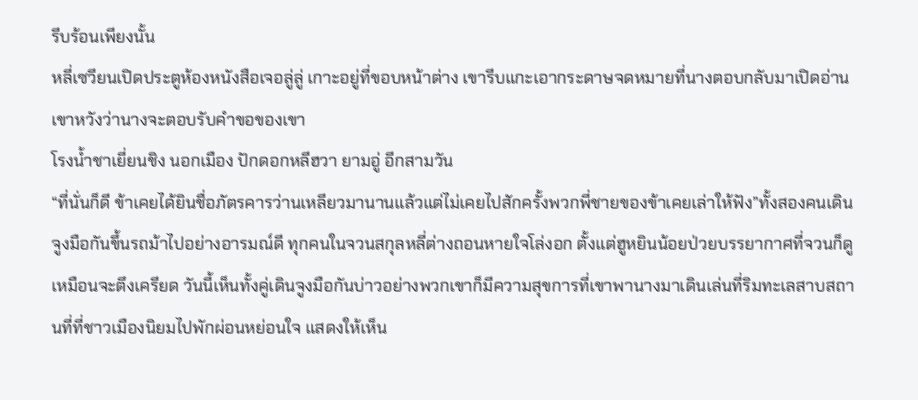รีบร้อนเพียงนั้น
หลี่เซวียนเปิดประตูห้องหนังสือเจอลู่ลู่ เกาะอยู่ที่ขอบหน้าต่าง เขารีบแกะเอากระดาษจดหมายที่นางตอบกลับมาเปิดอ่าน เขาหวังว่านางจะตอบรับคำขอของเขา
โรงน้ำชาเยี่ยนชิง นอกเมือง ปักดอกหลีฮวา ยามอู่ อีกสามวัน
“ที่นั่นก็ดี ข้าเคยได้ยินชื่อภัตรคารว่านเหลียวมานานแล้วแต่ไม่เคยไปสักครั้งพวกพี่ชายของข้าเคยเล่าให้ฟัง”ทั้งสองคนเดินจูงมือกันขึ้นรถม้าไปอย่างอารมณ์ดี ทุกคนในจวนสกุลหลี่ต่างถอนหายใจโล่งอก ตั้งแต่ฮูหยินน้อยป่วยบรรยากาศที่จวนก็ดูเหมือนจะตึงเครียด วันนี้เห็นทั้งคู่เดินจูงมือกันบ่าวอย่างพวกเขาก็มีความสุขการที่เขาพานางมาเดินเล่นที่ริมทะเลสาบสถานที่ที่ชาวเมืองนิยมไปพักผ่อนหย่อนใจ แสดงให้เห็น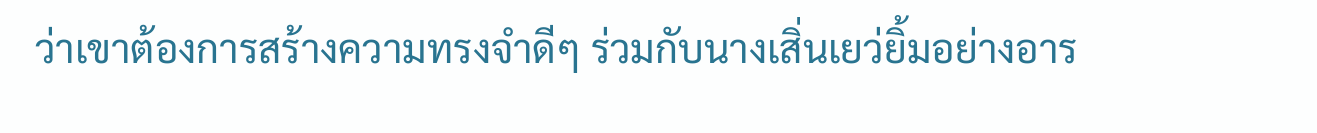ว่าเขาต้องการสร้างความทรงจำดีๆ ร่วมกับนางเสิ่นเยว่ยิ้มอย่างอาร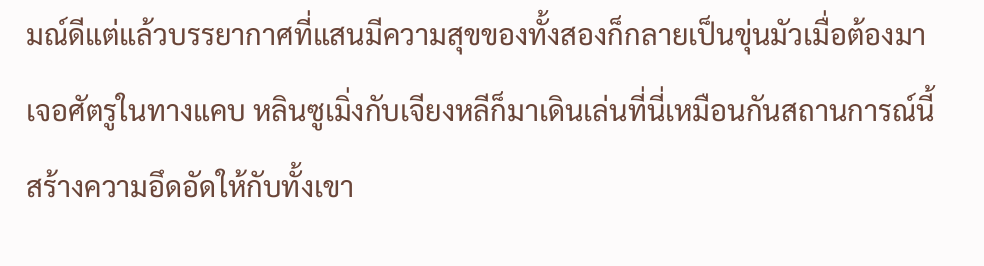มณ์ดีแต่แล้วบรรยากาศที่แสนมีความสุขของทั้งสองก็กลายเป็นขุ่นมัวเมื่อต้องมาเจอศัตรูในทางแคบ หลินซูเมิ่งกับเจียงหลีก็มาเดินเล่นที่นี่เหมือนกันสถานการณ์นี้สร้างความอึดอัดให้กับทั้งเขา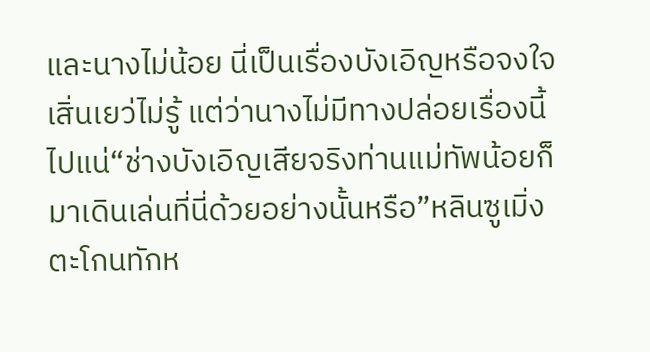และนางไม่น้อย นี่เป็นเรื่องบังเอิญหรือจงใจเสิ่นเยว่ไม่รู้ แต่ว่านางไม่มีทางปล่อยเรื่องนี้ไปแน่“ช่างบังเอิญเสียจริงท่านแม่ทัพน้อยก็มาเดินเล่นที่นี่ด้วยอย่างนั้นหรือ”หลินซูเมิ่งตะโกนทักห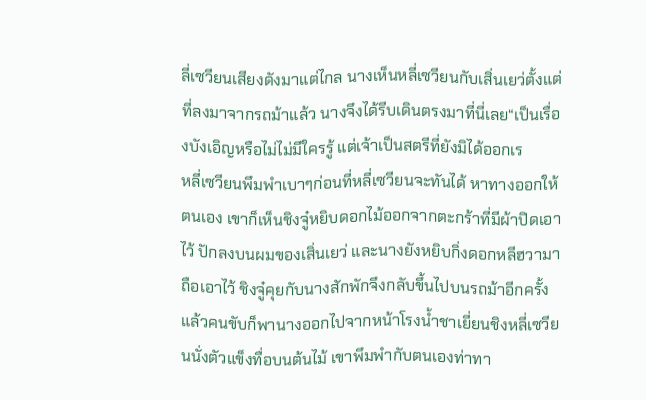ลี่เซวียนเสียงดังมาแต่ไกล นางเห็นหลี่เซวียนกับเสิ่นเยว่ตั้งแต่ที่ลงมาจากรถม้าแล้ว นางจึงได้รีบเดินตรงมาที่นี่เลย“เป็นเรื่องบังเอิญหรือไม่ไม่มีใครรู้ แต่เจ้าเป็นสตรีที่ยังมิได้ออกเร
หลี่เซวียนพึมพำเบาๆก่อนที่หลี่เซวียนจะทันได้ หาทางออกให้ตนเอง เขาก็เห็นชิงจู๋หยิบดอกไม้ออกจากตะกร้าที่มีผ้าปิดเอาไว้ ปักลงบนผมของเสิ่นเยว่ และนางยังหยิบกิ่งดอกหลีฮวามาถือเอาไว้ ชิงจู๋คุยกับนางสักพักจึงกลับขึ้นไปบนรถม้าอีกครั้ง แล้วคนขับก็พานางออกไปจากหน้าโรงน้ำชาเยี่ยนชิงหลี่เซวียนนั่งตัวแข็งทื่อบนต้นไม้ เขาพึมพำกับตนเองท่าทา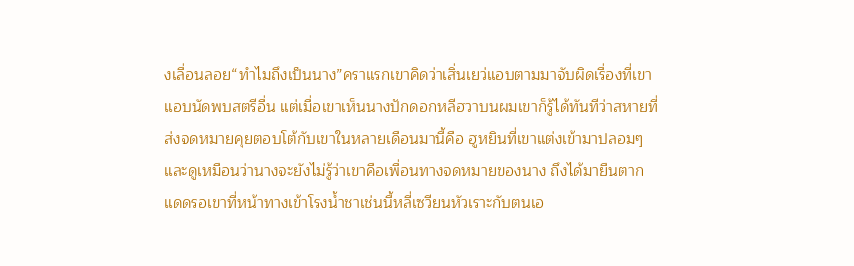งเลื่อนลอย“ทำไมถึงเป็นนาง”คราแรกเขาคิดว่าเสิ่นเยว่แอบตามมาจับผิดเรื่องที่เขาแอบนัดพบสตรีอื่น แต่เมื่อเขาเห็นนางปักดอกหลีฮวาบนผมเขาก็รู้ได้ทันทีว่าสหายที่ส่งจดหมายคุยตอบโต้กับเขาในหลายเดือนมานี้คือ ฮูหยินที่เขาแต่งเข้ามาปลอมๆ และดูเหมือนว่านางจะยังไม่รู้ว่าเขาคือเพื่อนทางจดหมายของนาง ถึงได้มายืนตากแดดรอเขาที่หน้าทางเข้าโรงน้ำชาเช่นนี้หลี่เซวียนหัวเราะกับตนเอ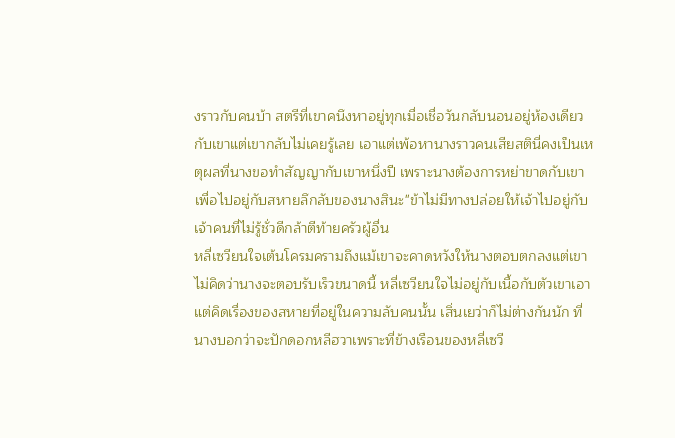งราวกับคนบ้า สตรีที่เขาคนึงหาอยู่ทุกเมื่อเชื่อวันกลับนอนอยู่ห้องเดียวกับเขาแต่เขากลับไม่เคยรู้เลย เอาแต่เพ้อหานางราวคนเสียสตินี่คงเป็นเหตุผลที่นางขอทำสัญญากับเขาหนึ่งปี เพราะนางต้องการหย่าขาดกับเขาเพื่อไปอยู่กับสหายลึกลับของนางสินะ"ข้าไม่มีทางปล่อยให้เจ้าไปอยู่กับเจ้าคนที่ไม่รู้ชั่วดีกล้าตีท้ายครัวผู้อื่น
หลี่เซวียนใจเต้นโครมครามถึงแม้เขาจะคาดหวังให้นางตอบตกลงแต่เขาไม่คิดว่านางจะตอบรับเร็วขนาดนี้ หลี่เซวียนใจไม่อยู่กับเนื้อกับตัวเขาเอาแต่คิดเรื่องของสหายที่อยู่ในความลับคนนั้น เสิ่นเยว่าก็ไม่ต่างกันนัก ที่นางบอกว่าจะปักดอกหลีฮวาเพราะที่ข้างเรือนของหลี่เซวี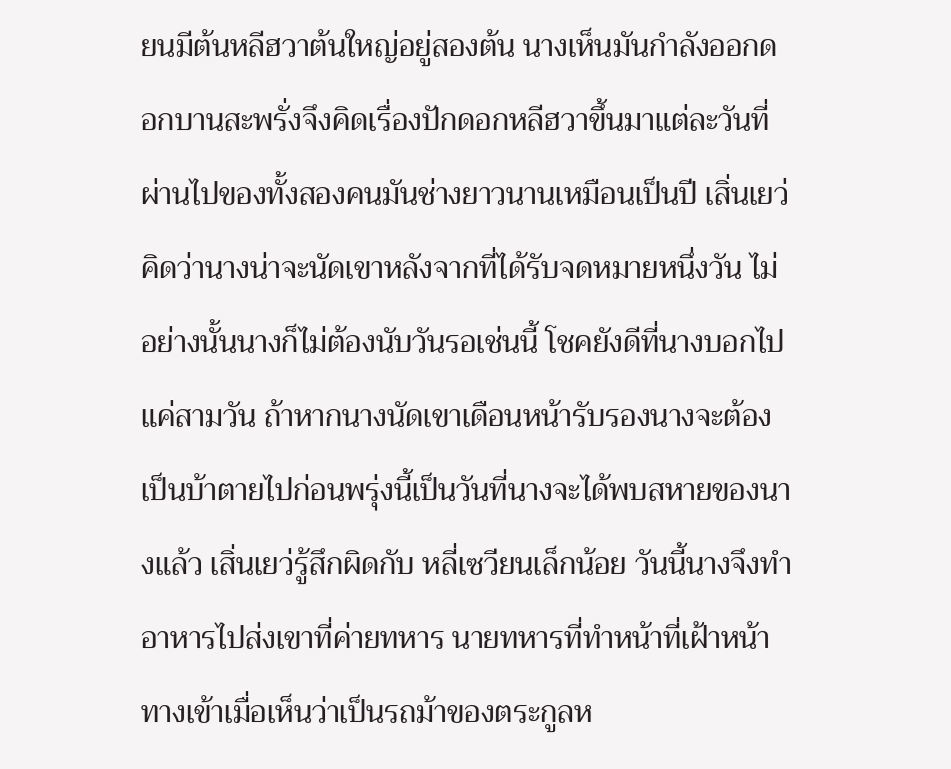ยนมีต้นหลีฮวาต้นใหญ่อยู่สองต้น นางเห็นมันกำลังออกดอกบานสะพรั่งจึงคิดเรื่องปักดอกหลีฮวาขึ้นมาแต่ละวันที่ผ่านไปของทั้งสองคนมันช่างยาวนานเหมือนเป็นปี เสิ่นเยว่คิดว่านางน่าจะนัดเขาหลังจากที่ได้รับจดหมายหนึ่งวัน ไม่อย่างนั้นนางก็ไม่ต้องนับวันรอเช่นนี้ โชคยังดีที่นางบอกไปแค่สามวัน ถ้าหากนางนัดเขาเดือนหน้ารับรองนางจะต้องเป็นบ้าตายไปก่อนพรุ่งนี้เป็นวันที่นางจะได้พบสหายของนางแล้ว เสิ่นเยว่รู้สึกผิดกับ หลี่เซวียนเล็กน้อย วันนี้นางจึงทำอาหารไปส่งเขาที่ค่ายทหาร นายทหารที่ทำหน้าที่เฝ้าหน้าทางเข้าเมื่อเห็นว่าเป็นรถม้าของตระกูลห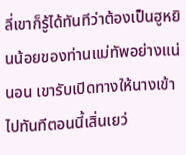ลี่เขาก็รู้ได้ทันทีว่าต้องเป็นฮูหยินน้อยของท่านแม่ทัพอย่างแน่นอน เขารับเปิดทางให้นางเข้าไปทันทีตอนนี้เสิ่นเยว่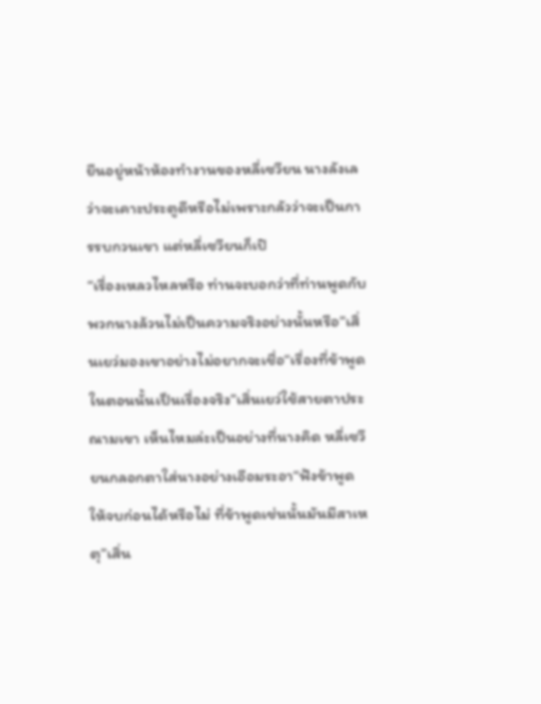ยืนอยู่หน้าห้องทำงานของหลี่เซวียน นางลังเลว่าจะเคาะประตูดีหรือไม่เพราะกลัวว่าจะเป็นการรบกวนเขา แต่หลี่เซวียนก็เปิ
“เรื่องเหลวไหลหรือ ท่านจะบอกว่าที่ท่านพูดกับพวกนางล้วนไม่เป็นความจริงอย่างนั้นหรือ”เสิ่นเยว่มองเขาอย่างไม่อยากจะเชื่อ“เรื่องที่ข้าพูดในตอนนั้นเป็นเรื่องจริง”เสิ่นเยว่ใช้สายตาประณามเขา เห็นไหมล่ะเป็นอย่างที่นางคิด หลี่เซวียนกลอกตาใส่นางอย่างเอือมระอา“ฟังข้าพูดให้จบก่อนได้หรือไม่ ที่ข้าพูดเช่นนั้นมันมีสาเหตุ”เสิ่น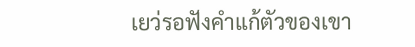เยว่รอฟังคำแก้ตัวของเขา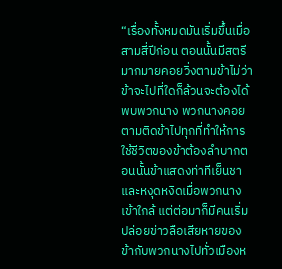“เรื่องทั้งหมดมันเริ่มขึ้นเมื่อสามสี่ปีก่อน ตอนนั้นมีสตรีมากมายคอยวิ่งตามข้าไม่ว่าข้าจะไปที่ใดก็ล้วนจะต้องได้พบพวกนาง พวกนางคอยตามติดข้าไปทุกที่ทำให้การใช้ชีวิตของข้าต้องลำบากตอนนั้นข้าแสดงท่าทีเย็นชาและหงุดหงิดเมื่อพวกนางเข้าใกล้ แต่ต่อมาก็มีคนเริ่มปล่อยข่าวลือเสียหายของข้ากับพวกนางไปทั่วเมืองห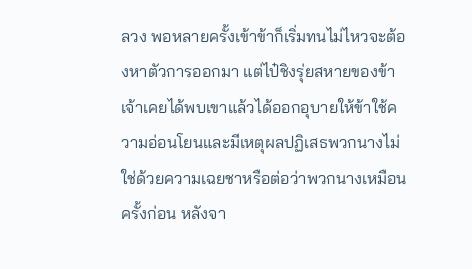ลวง พอหลายครั้งเข้าข้าก็เริ่มทนไม่ไหวจะต้องหาตัวการออกมา แต่ไป๋ชิงรุ่ยสหายของข้าเจ้าเคยได้พบเขาแล้วได้ออกอุบายให้ข้าใช้ความอ่อนโยนและมีเหตุผลปฏิเสธพวกนางไม่ใช่ด้วยความเฉยชาหรือต่อว่าพวกนางเหมือนครั้งก่อน หลังจา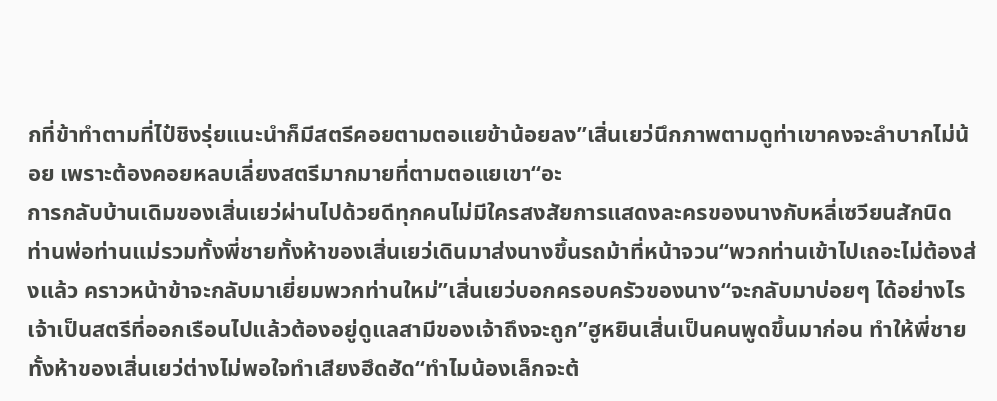กที่ข้าทำตามที่ไป๋ชิงรุ่ยแนะนำก็มีสตรีคอยตามตอแยข้าน้อยลง”เสิ่นเยว่นึกภาพตามดูท่าเขาคงจะลำบากไม่น้อย เพราะต้องคอยหลบเลี่ยงสตรีมากมายที่ตามตอแยเขา“อะ
การกลับบ้านเดิมของเสิ่นเยว่ผ่านไปด้วยดีทุกคนไม่มีใครสงสัยการแสดงละครของนางกับหลี่เซวียนสักนิด ท่านพ่อท่านแม่รวมทั้งพี่ชายทั้งห้าของเสิ่นเยว่เดินมาส่งนางขึ้นรถม้าที่หน้าจวน“พวกท่านเข้าไปเถอะไม่ต้องส่งแล้ว คราวหน้าข้าจะกลับมาเยี่ยมพวกท่านใหม่”เสิ่นเยว่บอกครอบครัวของนาง“จะกลับมาบ่อยๆ ได้อย่างไรเจ้าเป็นสตรีที่ออกเรือนไปแล้วต้องอยู่ดูแลสามีของเจ้าถึงจะถูก”ฮูหยินเสิ่นเป็นคนพูดขึ้นมาก่อน ทำให้พี่ชายทั้งห้าของเสิ่นเยว่ต่างไม่พอใจทำเสียงฮึดฮัด“ทำไมน้องเล็กจะต้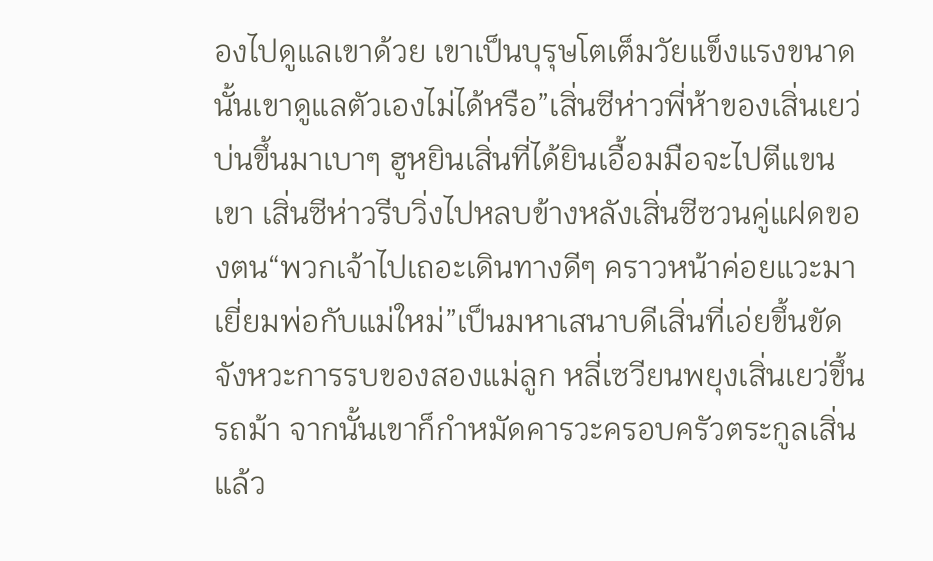องไปดูแลเขาด้วย เขาเป็นบุรุษโตเต็มวัยแข็งแรงขนาดนั้นเขาดูแลตัวเองไม่ได้หรือ”เสิ่นซีห่าวพี่ห้าของเสิ่นเยว่บ่นขึ้นมาเบาๆ ฮูหยินเสิ่นที่ได้ยินเอื้อมมือจะไปตีแขนเขา เสิ่นซีห่าวรีบวิ่งไปหลบข้างหลังเสิ่นซีซวนคู่แฝดของตน“พวกเจ้าไปเถอะเดินทางดีๆ คราวหน้าค่อยแวะมาเยี่ยมพ่อกับแม่ใหม่”เป็นมหาเสนาบดีเสิ่นที่เอ่ยขึ้นขัดจังหวะการรบของสองแม่ลูก หลี่เซวียนพยุงเสิ่นเยว่ขึ้นรถม้า จากนั้นเขาก็กำหมัดคารวะครอบครัวตระกูลเสิ่นแล้ว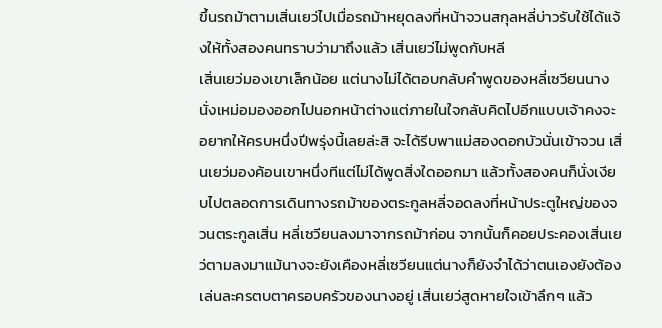ขึ้นรถม้าตามเสิ่นเยว่ไปเมื่อรถม้าหยุดลงที่หน้าจวนสกุลหลี่บ่าวรับใช้ได้แจ้งให้ทั้งสองคนทราบว่ามาถึงแล้ว เสิ่นเยว่ไม่พูดกับหลี
เสิ่นเยว่มองเขาเล็กน้อย แต่นางไม่ได้ตอบกลับคำพูดของหลี่เซวียนนางนั่งเหม่อมองออกไปนอกหน้าต่างแต่ภายในใจกลับคิดไปอีกแบบเจ้าคงจะอยากให้ครบหนึ่งปีพรุ่งนี้เลยล่ะสิ จะได้รีบพาแม่สองดอกบัวนั่นเข้าจวน เสิ่นเยว่มองค้อนเขาหนึ่งทีแต่ไม่ได้พูดสิ่งใดออกมา แล้วทั้งสองคนก็นั่งเงียบไปตลอดการเดินทางรถม้าของตระกูลหลี่จอดลงที่หน้าประตูใหญ่ของจวนตระกูลเสิ่น หลี่เซวียนลงมาจากรถม้าก่อน จากนั้นก็คอยประคองเสิ่นเยว่ตามลงมาแม้นางจะยังเคืองหลี่เซวียนแต่นางก็ยังจำได้ว่าตนเองยังต้องเล่นละครตบตาครอบครัวของนางอยู่ เสิ่นเยว่สูดหายใจเข้าลึกๆ แล้ว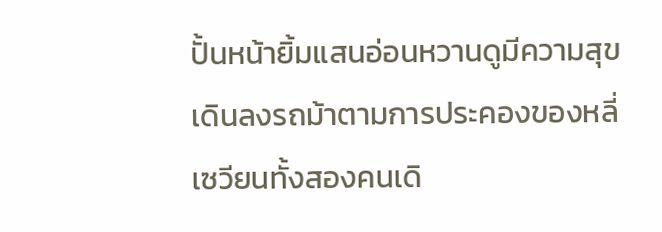ปั้นหน้ายิ้มแสนอ่อนหวานดูมีความสุขเดินลงรถม้าตามการประคองของหลี่เซวียนทั้งสองคนเดิ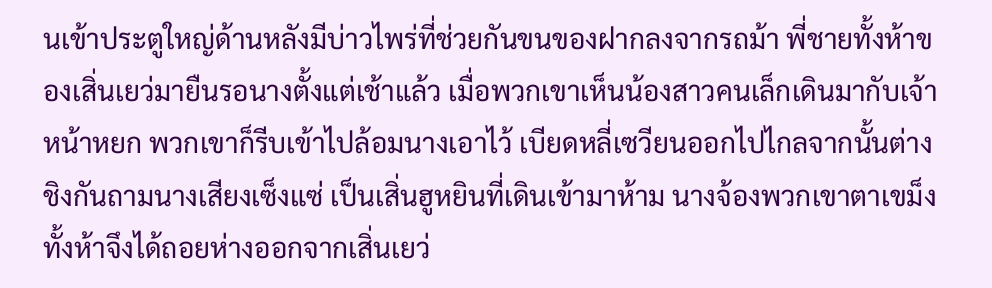นเข้าประตูใหญ่ด้านหลังมีบ่าวไพร่ที่ช่วยกันขนของฝากลงจากรถม้า พี่ชายทั้งห้าของเสิ่นเยว่มายืนรอนางตั้งแต่เช้าแล้ว เมื่อพวกเขาเห็นน้องสาวคนเล็กเดินมากับเจ้าหน้าหยก พวกเขาก็รีบเข้าไปล้อมนางเอาไว้ เบียดหลี่เซวียนออกไปไกลจากนั้นต่างชิงกันถามนางเสียงเซ็งแซ่ เป็นเสิ่นฮูหยินที่เดินเข้ามาห้าม นางจ้องพวกเขาตาเขม็งทั้งห้าจึงได้ถอยห่างออกจากเสิ่นเยว่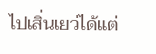ไปเสิ่นเยว่ได้แต่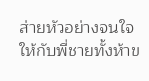ส่ายหัวอย่างจนใจให้กับพี่ชายทั้งห้าข